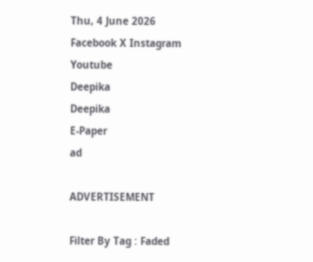Thu, 4 June 2026
Facebook X Instagram Youtube
Deepika
Deepika
E-Paper
ad

ADVERTISEMENT

Filter By Tag : Faded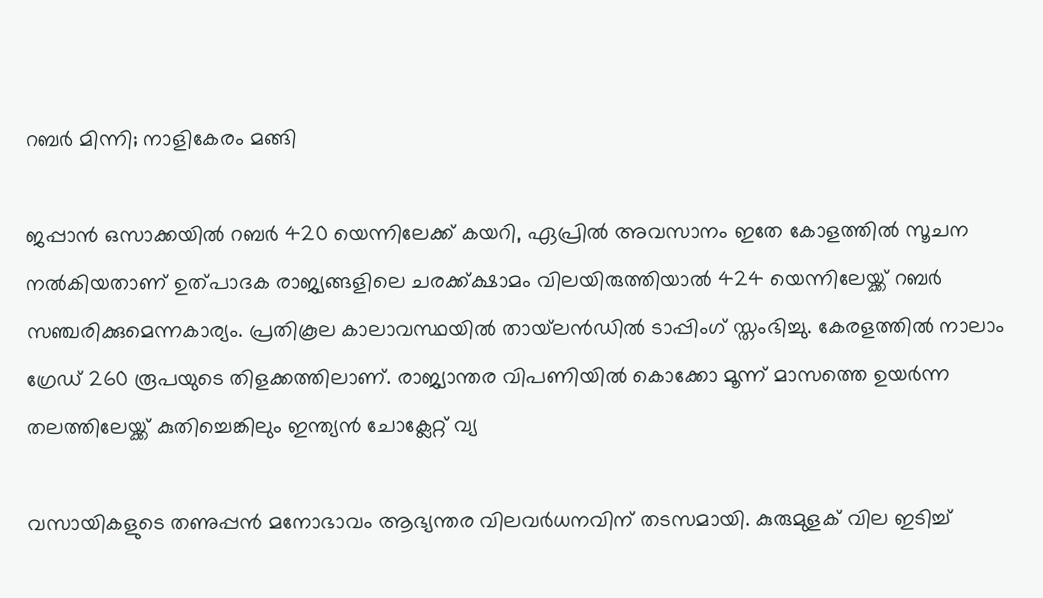റബർ മിന്നി; നാളികേരം മങ്ങി

ജപ്പാന്‍ ഒസാക്കയില്‍ റബര്‍ 420 യെന്നിലേക്ക് കയറി, ഏപ്രില്‍ അവസാനം ഇതേ കോളത്തില്‍ സൂചന നല്‍കിയതാണ് ഉത്പാദക രാജ്യങ്ങളിലെ ചരക്ക്ക്ഷാമം വിലയിരുത്തിയാല്‍ 424 യെന്നിലേയ്ക്ക് റബര്‍ സഞ്ചരിക്കുമെന്നകാര്യം. പ്രതികൂല കാലാവസ്ഥയില്‍ തായ്‌ലന്‍ഡില്‍ ടാപ്പിംഗ് സ്തംഭിച്ചു. കേരളത്തില്‍ നാലാം ഗ്രേഡ് 260 രൂപയുടെ തിളക്കത്തിലാണ്. രാജ്യാന്തര വിപണിയില്‍ കൊക്കോ മൂന്ന് മാസത്തെ ഉയര്‍ന്ന തലത്തിലേയ്ക്ക് കുതിച്ചെങ്കിലും ഇന്ത്യന്‍ ചോക്ലേറ്റ് വ്യ

വസായികളുടെ തണുപ്പന്‍ മനോഭാവം ആഭ്യന്തര വിലവർധനവിന് തടസമായി. കുരുമുളക് വില ഇടിച്ച്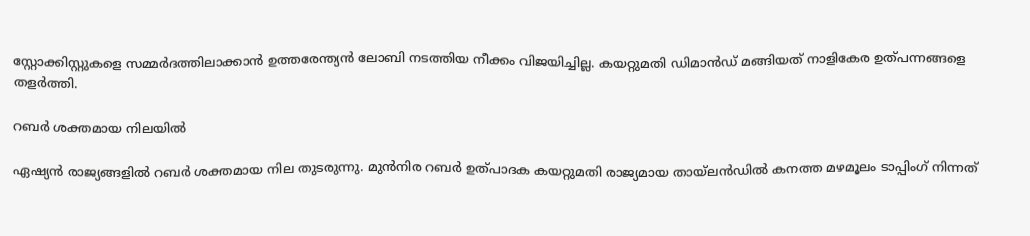സ്റ്റോക്കിസ്റ്റുകളെ സമ്മര്‍ദത്തിലാക്കാന്‍ ഉത്തരേന്ത്യന്‍ ലോബി നടത്തിയ നീക്കം വിജയിച്ചില്ല. കയറ്റുമതി ഡിമാന്‍ഡ് മങ്ങിയത് നാളികേര ഉത്പന്നങ്ങളെ തളര്‍ത്തി.

റബര്‍ ശക്തമായ നിലയില്‍

ഏഷ്യന്‍ രാജ്യങ്ങളില്‍ റബര്‍ ശക്തമായ നില തുടരുന്നു. മുന്‍നിര റബര്‍ ഉത്പാദക കയറ്റുമതി രാജ്യമായ തായ്‌ലന്‍ഡില്‍ കനത്ത മഴമൂലം ടാപ്പിംഗ് നിന്നത്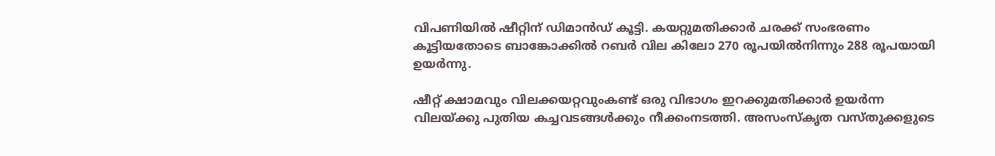വിപണിയില്‍ ഷീറ്റിന് ഡിമാന്‍ഡ് കൂട്ടി. കയറ്റുമതിക്കാര്‍ ചരക്ക് സംഭരണം കൂട്ടിയതോടെ ബാങ്കോക്കില്‍ റബര്‍ വില കിലോ 270 രൂപയില്‍നിന്നും 288 രൂപയായി ഉയര്‍ന്നു.

ഷീറ്റ് ക്ഷാമവും വിലക്കയറ്റവുംകണ്ട് ഒരു വിഭാഗം ഇറക്കുമതിക്കാര്‍ ഉയര്‍ന്ന വിലയ്ക്കു പുതിയ കച്ചവടങ്ങള്‍ക്കും നീക്കംനടത്തി. അസംസ്‌കൃത വസ്തുക്കളുടെ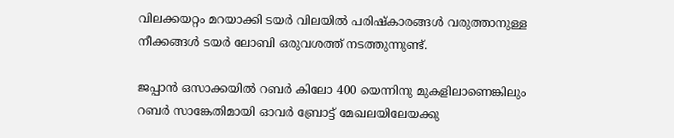വിലക്കയറ്റം മറയാക്കി ടയര്‍ വിലയില്‍ പരിഷ്‌കാരങ്ങള്‍ വരുത്താനുള്ള നീക്കങ്ങള്‍ ടയര്‍ ലോബി ഒരുവശത്ത് നടത്തുന്നുണ്ട്.

ജപ്പാന്‍ ഒസാക്കയില്‍ റബര്‍ കിലോ 400 യെന്നിനു മുകളിലാണെങ്കിലും റബര്‍ സാങ്കേതിമായി ഓവര്‍ ബ്രോട്ട് മേഖലയിലേയക്കു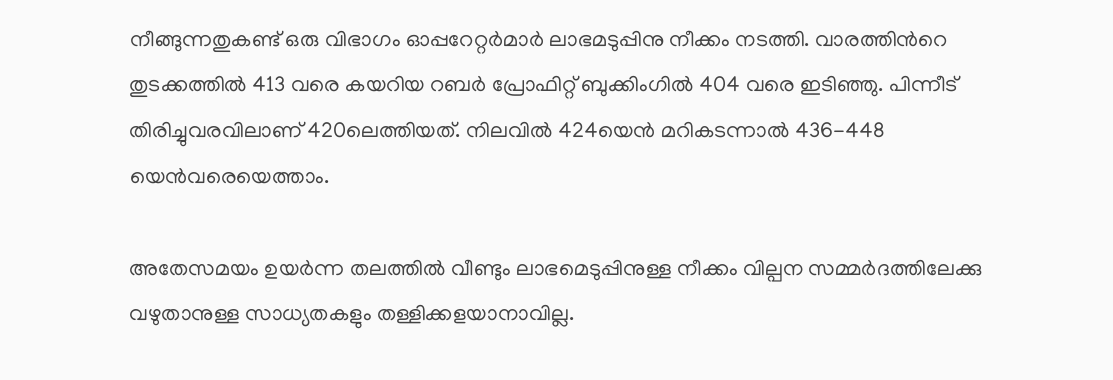നീങ്ങുന്നതുകണ്ട് ഒരു വിഭാഗം ഓപ്പറേറ്റര്‍മാര്‍ ലാഭമടുപ്പിനു നീക്കം നടത്തി. വാരത്തിന്‍റെ തുടക്കത്തില്‍ 413 വരെ കയറിയ റബര്‍ പ്രോഫിറ്റ് ബുക്കിംഗില്‍ 404 വരെ ഇടിഞ്ഞു. പിന്നീട് തിരിച്ചുവരവിലാണ് 420ലെത്തിയത്. നിലവില്‍ 424യെൻ മറികടന്നാല്‍ 436-448 യെന്‍വരെയെത്താം.

അതേസമയം ഉയര്‍ന്ന തലത്തില്‍ വീണ്ടും ലാഭമെടുപ്പിനുള്ള നീക്കം വില്പന സമ്മര്‍ദത്തിലേക്കു വഴുതാനുള്ള സാധ്യതകളും തള്ളിക്കളയാനാവില്ല.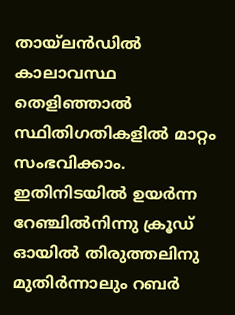തായ്‌ലന്‍ഡില്‍ കാലാവസ്ഥ തെളിഞ്ഞാല്‍ സ്ഥിതിഗതികളില്‍ മാറ്റം സംഭവിക്കാം. ഇതിനിടയില്‍ ഉയര്‍ന്ന റേഞ്ചില്‍നിന്നു ക്രൂഡ് ഓയില്‍ തിരുത്തലിനു മുതിര്‍ന്നാലും റബര്‍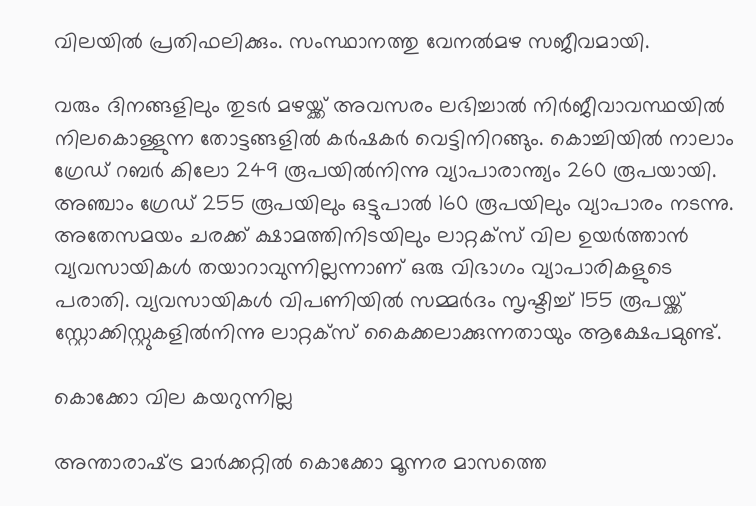വിലയില്‍ പ്രതിഫലിക്കും. സംസ്ഥാനത്തു വേനല്‍മഴ സജീവമായി.

വരും ദിനങ്ങളിലും തുടര്‍ മഴയ്ക്ക് അവസരം ലഭിച്ചാല്‍ നിര്‍ജീവാവസ്ഥയില്‍ നിലകൊള്ളുന്ന തോട്ടങ്ങളില്‍ കര്‍ഷകര്‍ വെട്ടിനിറങ്ങും. കൊച്ചിയില്‍ നാലാം ഗ്രേഡ് റബര്‍ കിലോ 249 രൂപയില്‍നിന്നു വ്യാപാരാന്ത്യം 260 രൂപയായി. അഞ്ചാം ഗ്രേഡ് 255 രൂപയിലും ഒട്ടുപാല്‍ 160 രൂപയിലും വ്യാപാരം നടന്നു. അതേസമയം ചരക്ക് ക്ഷാമത്തിനിടയിലും ലാറ്റക്‌സ് വില ഉയര്‍ത്താന്‍ വ്യവസായികള്‍ തയാറാവുന്നില്ലന്നാണ് ഒരു വിഭാഗം വ്യാപാരികളുടെ പരാതി. വ്യവസായികള്‍ വിപണിയില്‍ സമ്മര്‍ദം സൃഷ്ടിച്ച് 155 രൂപയ്ക്ക് സ്റ്റോക്കിസ്റ്റുകളില്‍നിന്നു ലാറ്റക്‌സ് കൈക്കലാക്കുന്നതായും ആക്ഷേപമുണ്ട്.

കൊക്കോ വില കയറുന്നില്ല

അന്താരാഷ്‌ട്ര മാര്‍ക്കറ്റില്‍ കൊക്കോ മൂന്നര മാസത്തെ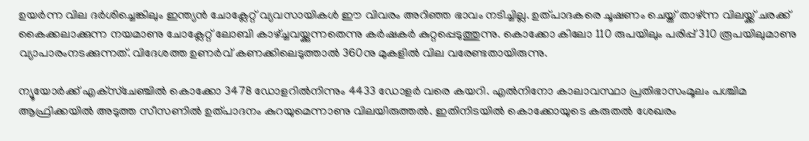ഉയര്‍ന്ന വില ദര്‍ശിച്ചെങ്കിലും ഇന്ത്യന്‍ ചോക്ലേറ്റ് വ്യവസായികള്‍ ഈ വിവരം അറിഞ്ഞ ഭാവം നടിച്ചില്ല. ഉത്പാദകരെ ചൂഷണം ചെയ്ത് താഴ്ന്ന വിലയ്ക്ക് ചരക്ക് കൈക്കലാക്കുന്ന നയമാണു ചോക്ലേറ്റ് ലോബി കാഴ്ച്ചവയ്ക്കുന്നതെന്നു കര്‍ഷകര്‍ കുറ്റപ്പെടുത്തുന്നു. കൊക്കോ കിലോ 110 രുപയിലും പരിപ്പ് 310 രൂപയിലുമാണു വ്യാപാരംനടക്കുന്നത്. വിദേശത്ത ഉണര്‍വ് കണക്കിലെടുത്താല്‍ 360നു മുകളില്‍ വില വരേണ്ടതായിരുന്നു.

ന്യൂയോര്‍ക്ക് എക്‌സ്‌ചേഞ്ചില്‍ കൊക്കോ 3478 ഡോളറില്‍നിന്നും 4433 ഡോളര്‍ വരെ കയറി. എല്‍നിനോ കാലാവസ്ഥാ പ്രതിഭാസംമൂലം പശ്ചിമ ആഫ്രിക്കയില്‍ അടുത്ത സീസണില്‍ ഉത്പാദനം കുറയുമെന്നാണു വിലയിരുത്തല്‍. ഇതിനിടയില്‍ കൊക്കോയുടെ കരുതല്‍ ശേഖരം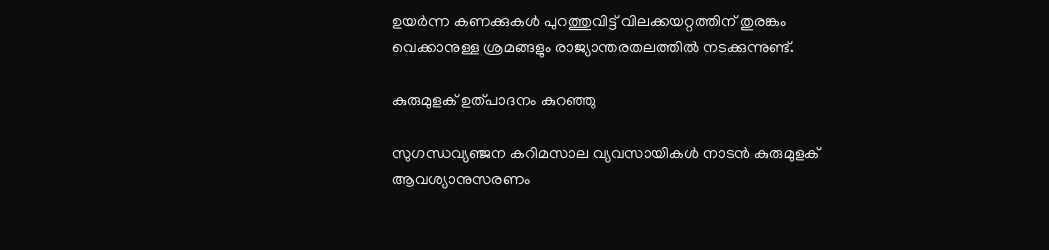ഉയര്‍ന്ന കണക്കുകള്‍ പുറത്തുവിട്ട് വിലക്കയറ്റത്തിന് തുരങ്കം വെക്കാനുള്ള ശ്രമങ്ങളും രാജ്യാന്തരതലത്തില്‍ നടക്കുന്നുണ്ട്.

കുരുമുളക് ഉത്പാദനം കുറഞ്ഞു

സുഗന്ധവ്യഞ്ജന കറിമസാല വ്യവസായികള്‍ നാടന്‍ കുരുമുളക് ആവശ്യാനുസരണം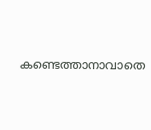കണ്ടെത്താനാവാതെ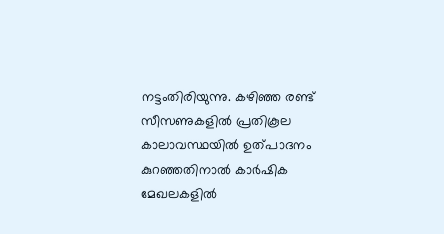നട്ടംതിരിയുന്നു. കഴിഞ്ഞ രണ്ട് സീസണുകളില്‍ പ്രതികൂല കാലാവസ്ഥയില്‍ ഉത്പാദനം കുറഞ്ഞതിനാല്‍ കാര്‍ഷിക മേഖലകളില്‍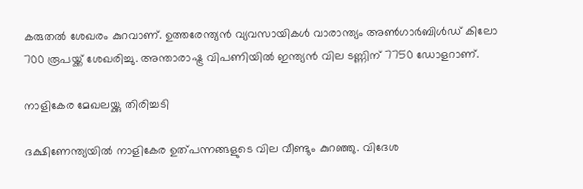കരുതല്‍ ശേഖരം കുറവാണ്. ഉത്തരേന്ത്യന്‍ വ്യവസായികള്‍ വാരാന്ത്യം അണ്‍ഗാര്‍ബിള്‍ഡ് കിലോ 700 രൂപയ്ക്ക് ശേഖരിച്ചു. അന്താരാഷ്ട്ര വിപണിയില്‍ ഇന്ത്യന്‍ വില ടണ്ണിന് 7750 ഡോളറാണ്.

നാളികേര മേഖലയ്ക്കു തിരിച്ചടി

ദക്ഷിണേന്ത്യയില്‍ നാളികേര ഉത്പന്നങ്ങളുടെ വില വീണ്ടും കുറഞ്ഞു. വിദേശ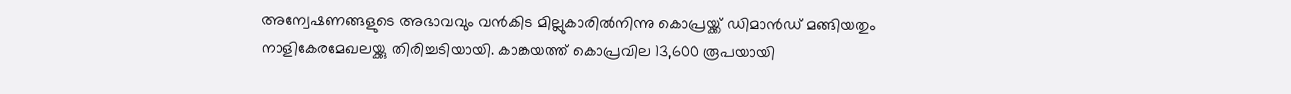അന്വേഷണങ്ങളുടെ അഭാവവും വന്‍കിട മില്ലുകാരില്‍നിന്നു കൊപ്രയ്ക്ക് ഡിമാന്‍ഡ് മങ്ങിയതും നാളികേരമേഖലയ്ക്കു തിരിച്ചടിയായി. കാങ്കയത്ത് കൊപ്രവില 13,600 രൂപയായി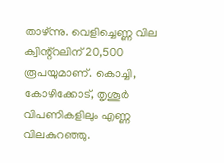താഴ്ന്നു. വെളിച്ചെണ്ണ വില ക്വിന്റ്റലിന് 20,500 രൂപയുമാണ്. കൊച്ചി, കോഴിക്കോട്, തൃശൂര്‍ വിപണികളിലും എണ്ണ വിലകുറഞ്ഞു.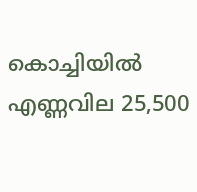കൊച്ചിയില്‍ എണ്ണവില 25,500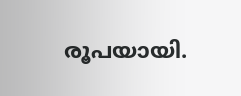രൂപയായി.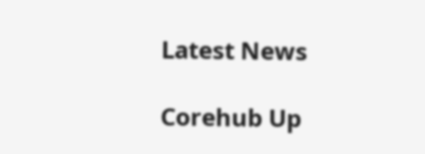Latest News

Corehub Up